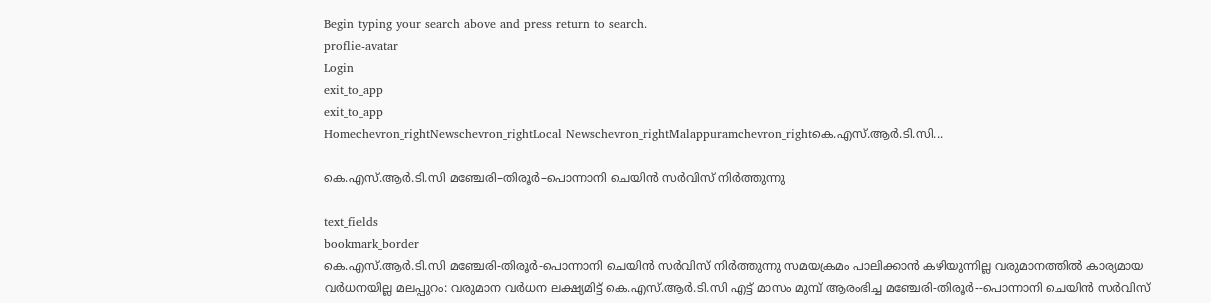Begin typing your search above and press return to search.
proflie-avatar
Login
exit_to_app
exit_to_app
Homechevron_rightNewschevron_rightLocal Newschevron_rightMalappuramchevron_rightകെ.എസ്.ആർ.ടി.സി...

കെ.എസ്.ആർ.ടി.സി മഞ്ചേരി–തിരൂർ–പൊന്നാനി ചെയിൻ സർവിസ് നിർത്തുന്നു

text_fields
bookmark_border
കെ.എസ്.ആർ.ടി.സി മഞ്ചേരി-തിരൂർ-പൊന്നാനി ചെയിൻ സർവിസ് നിർത്തുന്നു സമയക്രമം പാലിക്കാൻ കഴിയുന്നില്ല വരുമാനത്തിൽ കാര്യമായ വർധനയില്ല മലപ്പുറം: വരുമാന വർധന ലക്ഷ്യമിട്ട് കെ.എസ്.ആർ.ടി.സി എട്ട് മാസം മുമ്പ് ആരംഭിച്ച മഞ്ചേരി-തിരൂർ--പൊന്നാനി ചെയിൻ സർവിസ്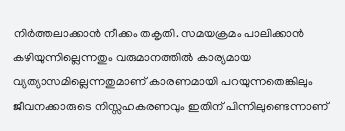നിർത്തലാക്കാൻ നീക്കം തകൃതി. സമയക്രമം പാലിക്കാൻ കഴിയുന്നില്ലെന്നതും വരുമാനത്തിൽ കാര്യമായ വ്യത്യാസമില്ലെന്നതുമാണ് കാരണമായി പറയുന്നതെങ്കിലും ജീവനക്കാരുടെ നിസ്സഹകരണവും ഇതിന് പിന്നിലുണ്ടെന്നാണ്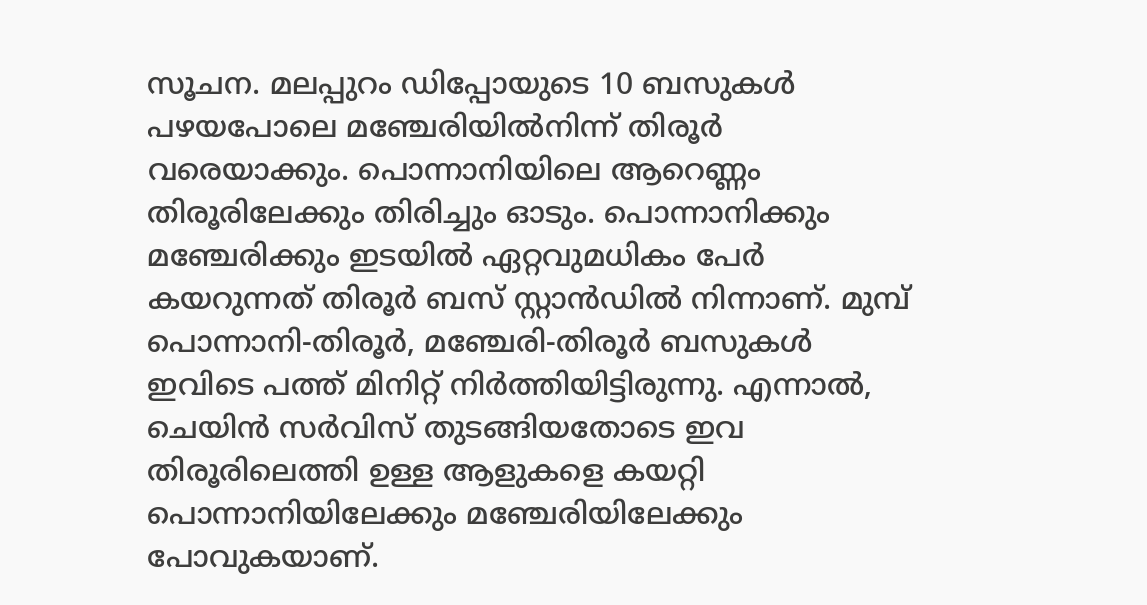സൂചന. മലപ്പുറം ഡിപ്പോയുടെ 10 ബസുകൾ പഴയപോലെ മഞ്ചേരിയിൽനിന്ന് തിരൂർ വരെയാക്കും. പൊന്നാനിയിലെ ആറെണ്ണം തിരൂരിലേക്കും തിരിച്ചും ഓടും. പൊന്നാനിക്കും മഞ്ചേരിക്കും ഇടയിൽ ഏറ്റവുമധികം പേർ കയറുന്നത് തിരൂർ ബസ് സ്റ്റാൻഡിൽ നിന്നാണ്. മുമ്പ് പൊന്നാനി-തിരൂർ, മഞ്ചേരി-തിരൂർ ബസുകൾ ഇവിടെ പത്ത് മിനിറ്റ് നിർത്തിയിട്ടിരുന്നു. എന്നാൽ, ചെയിൻ സർവിസ് തുടങ്ങിയതോടെ ഇവ തിരൂരിലെത്തി ഉള്ള ആളുകളെ കയറ്റി പൊന്നാനിയിലേക്കും മഞ്ചേരിയിലേക്കും പോവുകയാണ്.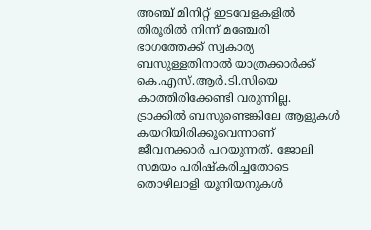അഞ്ച് മിനിറ്റ് ഇടവേളകളിൽ തിരൂരിൽ നിന്ന് മഞ്ചേരി ഭാഗത്തേക്ക് സ്വകാര്യ ബസുള്ളതിനാൽ യാത്രക്കാർക്ക് കെ.എസ്.ആർ.ടി.സിയെ കാത്തിരിക്കേണ്ടി വരുന്നില്ല. ട്രാക്കിൽ ബസുണ്ടെങ്കിലേ ആളുകൾ കയറിയിരിക്കൂവെന്നാണ് ജീവനക്കാർ പറയുന്നത്. ജോലി സമയം പരിഷ്കരിച്ചതോടെ തൊഴിലാളി യൂനിയനുകൾ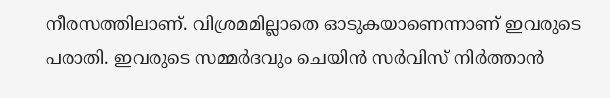നീരസത്തിലാണ്. വിശ്രമമില്ലാതെ ഓടുകയാണെന്നാണ് ഇവരുടെ പരാതി. ഇവരുടെ സമ്മർദവും ചെയിൻ സർവിസ് നിർത്താൻ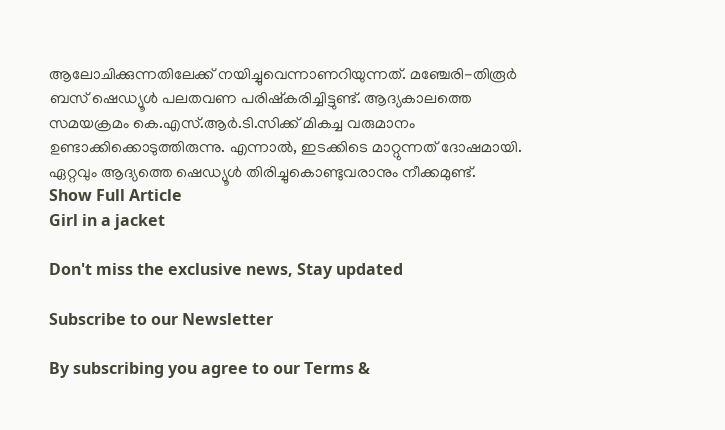ആലോചിക്കുന്നതിലേക്ക് നയിച്ചുവെന്നാണറിയുന്നത്. മഞ്ചേരി-തിരൂർ ബസ് ഷെഡ്യൂൾ പലതവണ പരിഷ്കരിച്ചിട്ടുണ്ട്. ആദ്യകാലത്തെ സമയക്രമം കെ.എസ്.ആർ.ടി.സിക്ക് മികച്ച വരുമാനം ഉണ്ടാക്കിക്കൊടുത്തിരുന്നു. എന്നാൽ, ഇടക്കിടെ മാറ്റുന്നത് ദോഷമായി. ഏറ്റവും ആദ്യത്തെ ഷെഡ്യൂൾ തിരിച്ചുകൊണ്ടുവരാനും നീക്കമുണ്ട്.
Show Full Article
Girl in a jacket

Don't miss the exclusive news, Stay updated

Subscribe to our Newsletter

By subscribing you agree to our Terms &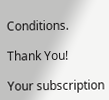Conditions.

Thank You!

Your subscription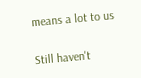means a lot to us

Still haven't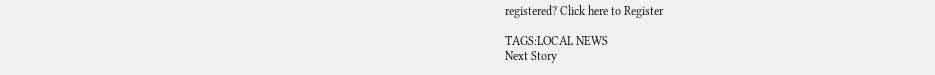registered? Click here to Register

TAGS:LOCAL NEWS
Next Story